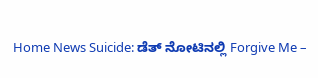Home News Suicide: ಡೆತ್ ನೋಟಿನಲ್ಲಿ Forgive Me –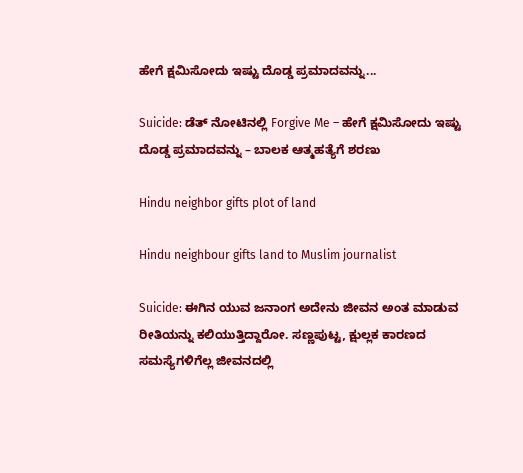ಹೇಗೆ ಕ್ಷಮಿಸೋದು ಇಷ್ಟು ದೊಡ್ಡ ಪ್ರಮಾದವನ್ನು...

Suicide: ಡೆತ್ ನೋಟಿನಲ್ಲಿ Forgive Me – ಹೇಗೆ ಕ್ಷಮಿಸೋದು ಇಷ್ಟು ದೊಡ್ಡ ಪ್ರಮಾದವನ್ನು – ಬಾಲಕ ಆತ್ಮಹತ್ಯೆಗೆ ಶರಣು

Hindu neighbor gifts plot of land

Hindu neighbour gifts land to Muslim journalist

Suicide: ಈಗಿನ ಯುವ ಜನಾಂಗ ಅದೇನು ಜೀವನ ಅಂತ ಮಾಡುವ ರೀತಿಯನ್ನು ಕಲಿಯುತ್ತಿದ್ದಾರೋ. ಸಣ್ಣಪುಟ್ಟ, ಕ್ಷುಲ್ಲಕ ಕಾರಣದ ಸಮಸ್ಯೆಗಳಿಗೆಲ್ಲ ಜೀವನದಲ್ಲಿ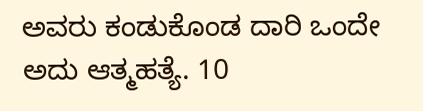ಅವರು ಕಂಡುಕೊಂಡ ದಾರಿ ಒಂದೇ ಅದು ಆತ್ಮಹತ್ಯೆ. 10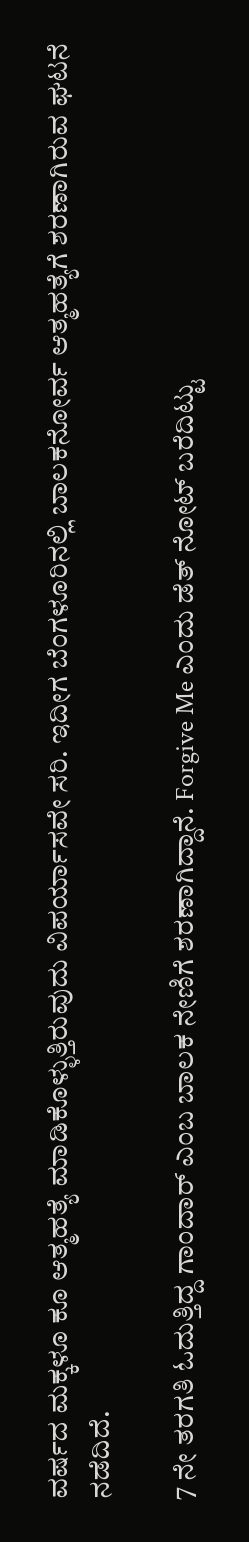ವರ್ಷದ ಮಕ್ಕಳೂ ಕೂ ಆತ್ಮಹತ್ಯೆ ಮಾಡಿಕೊಳ್ಳುತ್ತಿರುವುದು ವಿಪರ್ಯಾಸವೇ ಸರಿ. ಇದೀಗ ಬೆಂಗಳೂರಿನಲ್ಲಿ ಬಾಲಕನೋರ್ವ ಆತ್ಮಹತ್ಯೆಗೆ ಶರಣಾಗಿರುವ ಘಟನೆ ನಡೆದಿದೆ.

7 ನೇ ತರಗತಿ ಓದುತ್ತಿದ್ದ ಗಾಂದಾರ್ ಎಂಬ ಬಾಲಕ ನೇಣಿಗೆ ಶರಣಾಗಿದ್ದಾನೆ. Forgive Me ಎಂದು ಡೆತ್ ನೋಟ್ ಬರೆದಿಟ್ಟು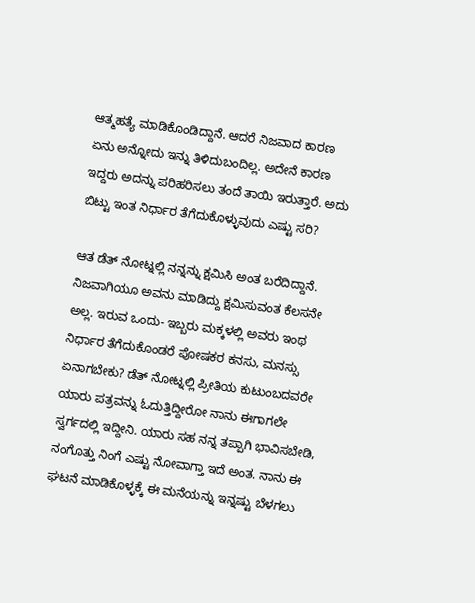ಆತ್ಮಹತ್ಯೆ ಮಾಡಿಕೊಂಡಿದ್ದಾನೆ. ಆದರೆ ನಿಜವಾದ ಕಾರಣ ಏನು ಅನ್ನೋದು ಇನ್ನು ತಿಳಿದುಬಂದಿಲ್ಲ. ಅದೇನೆ ಕಾರಣ ಇದ್ದರು ಅದನ್ನು ಪರಿಹರಿಸಲು ತಂದೆ ತಾಯಿ ಇರುತ್ತಾರೆ. ಅದು ಬಿಟ್ಟು ಇಂತ ನಿರ್ಧಾರ ತೆಗೆದುಕೊಳ್ಳುವುದು ಎಷ್ಟು ಸರಿ?

ಆತ ಡೆತ್ ನೋಟ್ನಲ್ಲಿ ನನ್ನನ್ನು ಕ್ಷಮಿಸಿ ಅಂತ ಬರೆದಿದ್ದಾನೆ. ನಿಜವಾಗಿಯೂ ಅವನು ಮಾಡಿದ್ದು ಕ್ಷಮಿಸುವಂತ ಕೆಲಸನೇ ಅಲ್ಲ. ಇರುವ ಒಂದು- ಇಬ್ಬರು ಮಕ್ಕಳಲ್ಲಿ ಅವರು ಇಂಥ ನಿರ್ಧಾರ ತೆಗೆದುಕೊಂಡರೆ ಪೋಷಕರ ಕನಸು, ಮನಸ್ಸು ಏನಾಗಬೇಕು? ಡೆತ್ ನೋಟ್ನಲ್ಲಿ ಪ್ರೀತಿಯ ಕುಟುಂಬದವರೇ ಯಾರು ಪತ್ರವನ್ನು ಓದುತ್ತಿದ್ದೀರೋ ನಾನು ಈಗಾಗಲೇ ಸ್ವರ್ಗದಲ್ಲಿ ಇದ್ದೀನಿ. ಯಾರು ಸಹ ನನ್ನ ತಪ್ಪಾಗಿ ಭಾವಿಸಬೇಡಿ, ನಂಗೊತ್ತು ನಿಂಗೆ ಎಷ್ಟು ನೋವಾಗ್ತಾ ಇದೆ ಅಂತ. ನಾನು ಈ ಘಟನೆ ಮಾಡಿಕೊಳ್ಳಕ್ಕೆ ಈ ಮನೆಯನ್ನು ಇನ್ನಷ್ಟು ಬೆಳಗಲು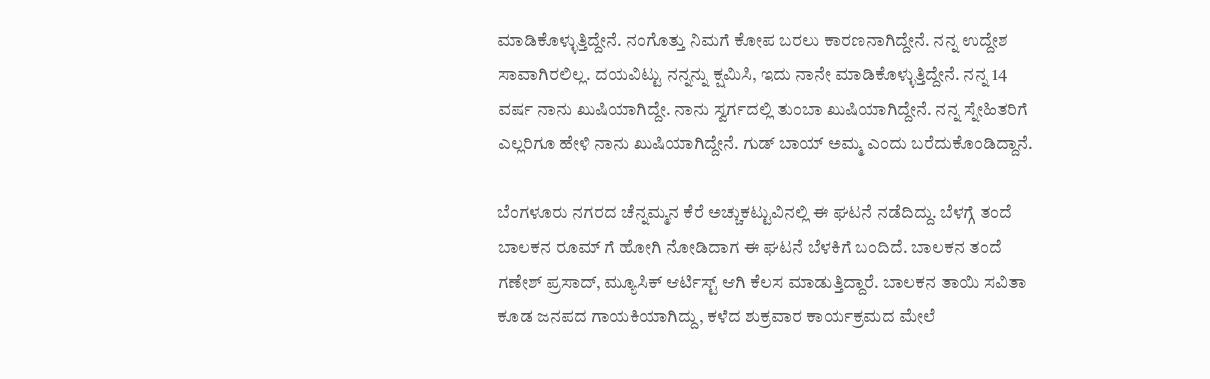ಮಾಡಿಕೊಳ್ಳುತ್ತಿದ್ದೇನೆ. ನಂಗೊತ್ತು ನಿಮಗೆ ಕೋಪ ಬರಲು ಕಾರಣನಾಗಿದ್ದೇನೆ. ನನ್ನ ಉದ್ದೇಶ ಸಾವಾಗಿರಲಿಲ್ಲ. ದಯವಿಟ್ಟು ನನ್ನನ್ನು ಕ್ಷಮಿಸಿ, ಇದು ನಾನೇ ಮಾಡಿಕೊಳ್ಳುತ್ತಿದ್ದೇನೆ. ನನ್ನ 14 ವರ್ಷ ನಾನು ಖುಷಿಯಾಗಿದ್ದೇ. ನಾನು ಸ್ವರ್ಗದಲ್ಲಿ ತುಂಬಾ ಖುಷಿಯಾಗಿದ್ದೇನೆ. ನನ್ನ ಸ್ನೇಹಿತರಿಗೆ ಎಲ್ಲರಿಗೂ ಹೇಳಿ ನಾನು ಖುಷಿಯಾಗಿದ್ದೇನೆ. ಗುಡ್ ಬಾಯ್ ಅಮ್ಮ ಎಂದು ಬರೆದುಕೊಂಡಿದ್ದಾನೆ.

ಬೆಂಗಳೂರು ನಗರದ ಚೆನ್ನಮ್ಮನ ಕೆರೆ ಅಚ್ಚುಕಟ್ಟುವಿನಲ್ಲಿ ಈ ಘಟನೆ ನಡೆದಿದ್ದು. ಬೆಳಗ್ಗೆ ತಂದೆ ಬಾಲಕನ ರೂಮ್ ಗೆ ಹೋಗಿ ನೋಡಿದಾಗ ಈ ಘಟನೆ ಬೆಳಕಿಗೆ ಬಂದಿದೆ. ಬಾಲಕನ ತಂದೆ ಗಣೇಶ್ ಪ್ರಸಾದ್, ಮ್ಯೂಸಿಕ್ ಆರ್ಟಿಸ್ಟ್ ಆಗಿ ಕೆಲಸ ಮಾಡುತ್ತಿದ್ದಾರೆ. ಬಾಲಕನ ತಾಯಿ ಸವಿತಾ ಕೂಡ ಜನಪದ ಗಾಯಕಿಯಾಗಿದ್ದು, ಕಳೆದ ಶುಕ್ರವಾರ ಕಾರ್ಯಕ್ರಮದ ಮೇಲೆ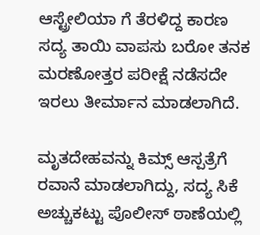ಆಸ್ಟ್ರೇಲಿಯಾ ಗೆ ತೆರಳಿದ್ದ ಕಾರಣ ಸದ್ಯ ತಾಯಿ ವಾಪಸು ಬರೋ ತನಕ ಮರಣೋತ್ತರ ಪರೀಕ್ಷೆ ನಡೆಸದೇ ಇರಲು ತೀರ್ಮಾನ ಮಾಡಲಾಗಿದೆ.

ಮೃತದೇಹವನ್ನು ಕಿಮ್ಸ್ ಆಸ್ಪತ್ರೆಗೆ ರವಾನೆ ಮಾಡಲಾಗಿದ್ದು, ಸದ್ಯ ಸಿಕೆ ಅಚ್ಚುಕಟ್ಟು ಪೊಲೀಸ್ ಠಾಣೆಯಲ್ಲಿ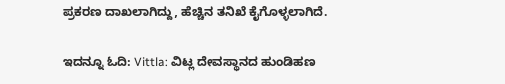ಪ್ರಕರಣ ದಾಖಲಾಗಿದ್ದು, ಹೆಚ್ಚಿನ ತನಿಖೆ ಕೈಗೊಳ್ಳಲಾಗಿದೆ.

ಇದನ್ನೂ ಓದಿ: Vittla: ವಿಟ್ಲ ದೇವಸ್ಥಾನದ ಹುಂಡಿಹಣ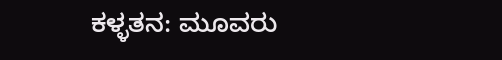ಕಳ್ಳತನ: ಮೂವರು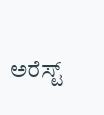ಅರೆಸ್ಟ್